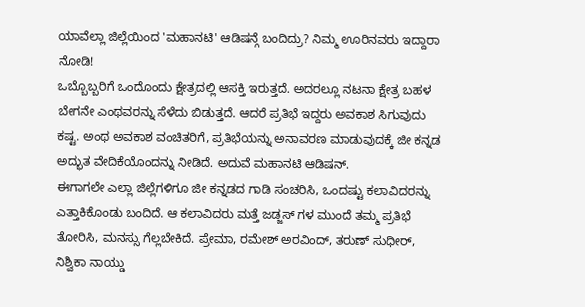ಯಾವೆಲ್ಲಾ ಜಿಲ್ಲೆಯಿಂದ 'ಮಹಾನಟಿ' ಆಡಿಷನ್ಗೆ ಬಂದಿದ್ರು? ನಿಮ್ಮ ಊರಿನವರು ಇದ್ದಾರಾ ನೋಡಿ!
ಒಬ್ಬೊಬ್ಬರಿಗೆ ಒಂದೊಂದು ಕ್ಷೇತ್ರದಲ್ಲಿ ಆಸಕ್ತಿ ಇರುತ್ತದೆ. ಅದರಲ್ಲೂ ನಟನಾ ಕ್ಷೇತ್ರ ಬಹಳ ಬೇಗನೇ ಎಂಥವರನ್ನು ಸೆಳೆದು ಬಿಡುತ್ತದೆ. ಆದರೆ ಪ್ರತಿಭೆ ಇದ್ದರು ಅವಕಾಶ ಸಿಗುವುದು ಕಷ್ಟ. ಅಂಥ ಅವಕಾಶ ವಂಚಿತರಿಗೆ, ಪ್ರತಿಭೆಯನ್ನು ಅನಾವರಣ ಮಾಡುವುದಕ್ಕೆ ಜೀ ಕನ್ನಡ ಅದ್ಭುತ ವೇದಿಕೆಯೊಂದನ್ನು ನೀಡಿದೆ. ಅದುವೆ ಮಹಾನಟಿ ಆಡಿಷನ್.
ಈಗಾಗಲೇ ಎಲ್ಲಾ ಜಿಲ್ಲೆಗಳಿಗೂ ಜೀ ಕನ್ನಡದ ಗಾಡಿ ಸಂಚರಿಸಿ, ಒಂದಷ್ಟು ಕಲಾವಿದರನ್ನು ಎತ್ತಾಕಿಕೊಂಡು ಬಂದಿದೆ. ಆ ಕಲಾವಿದರು ಮತ್ತೆ ಜಡ್ಜಸ್ ಗಳ ಮುಂದೆ ತಮ್ಮ ಪ್ರತಿಭೆ ತೋರಿಸಿ, ಮನಸ್ಸು ಗೆಲ್ಲಬೇಕಿದೆ. ಪ್ರೇಮಾ, ರಮೇಶ್ ಅರವಿಂದ್, ತರುಣ್ ಸುಧೀರ್, ನಿಶ್ವಿಕಾ ನಾಯ್ಡು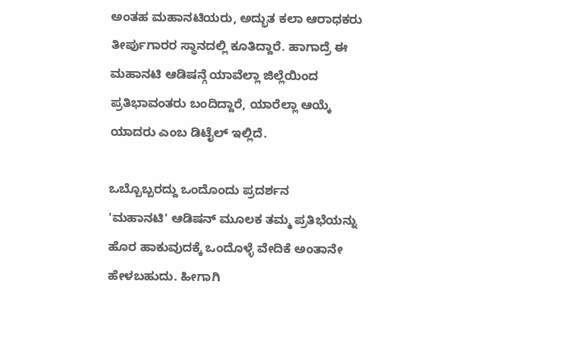ಅಂತಹ ಮಹಾನಟಿಯರು, ಅದ್ಭುತ ಕಲಾ ಆರಾಧಕರು ತೀರ್ಪುಗಾರರ ಸ್ಥಾನದಲ್ಲಿ ಕೂತಿದ್ದಾರೆ. ಹಾಗಾದ್ರೆ ಈ ಮಹಾನಟಿ ಆಡಿಷನ್ಗೆ ಯಾವೆಲ್ಲಾ ಜಿಲ್ಲೆಯಿಂದ ಪ್ರತಿಭಾವಂತರು ಬಂದಿದ್ದಾರೆ, ಯಾರೆಲ್ಲಾ ಆಯ್ಕೆ ಯಾದರು ಎಂಬ ಡಿಟೈಲ್ ಇಲ್ಲಿದೆ.

ಒಬ್ಬೊಬ್ಬರದ್ದು ಒಂದೊಂದು ಪ್ರದರ್ಶನ
'ಮಹಾನಟಿ' ಆಡಿಷನ್ ಮೂಲಕ ತಮ್ಮ ಪ್ರತಿಭೆಯನ್ನು ಹೊರ ಹಾಕುವುದಕ್ಕೆ ಒಂದೊಳ್ಳೆ ವೇದಿಕೆ ಅಂತಾನೇ ಹೇಳಬಹುದು. ಹೀಗಾಗಿ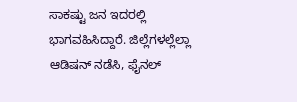ಸಾಕಷ್ಟು ಜನ ಇದರಲ್ಲಿ ಭಾಗವಹಿಸಿದ್ದಾರೆ. ಜಿಲ್ಲೆಗಳಲ್ಲೆಲ್ಲಾ ಆಡಿಷನ್ ನಡೆಸಿ, ಫೈನಲ್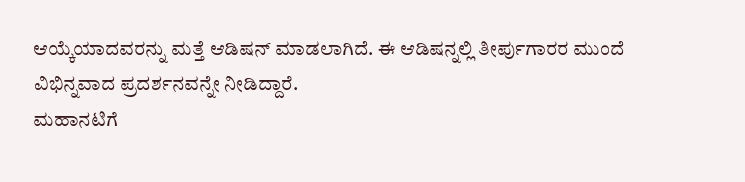ಆಯ್ಕೆಯಾದವರನ್ನು ಮತ್ತೆ ಆಡಿಷನ್ ಮಾಡಲಾಗಿದೆ. ಈ ಆಡಿಷನ್ನಲ್ಲಿ ತೀರ್ಪುಗಾರರ ಮುಂದೆ ವಿಭಿನ್ನವಾದ ಪ್ರದರ್ಶನವನ್ನೇ ನೀಡಿದ್ದಾರೆ.
ಮಹಾನಟಿಗೆ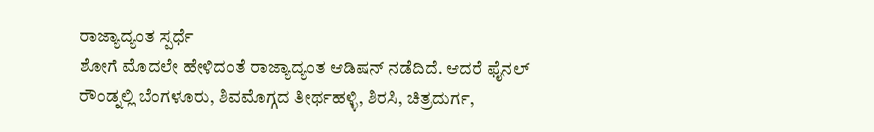ರಾಜ್ಯಾದ್ಯಂತ ಸ್ಪರ್ಧೆ
ಶೋಗೆ ಮೊದಲೇ ಹೇಳಿದಂತೆ ರಾಜ್ಯಾದ್ಯಂತ ಆಡಿಷನ್ ನಡೆದಿದೆ. ಆದರೆ ಫೈನಲ್ ರೌಂಡ್ನಲ್ಲಿ ಬೆಂಗಳೂರು, ಶಿವಮೊಗ್ಗದ ತೀರ್ಥಹಳ್ಳಿ, ಶಿರಸಿ, ಚಿತ್ರದುರ್ಗ,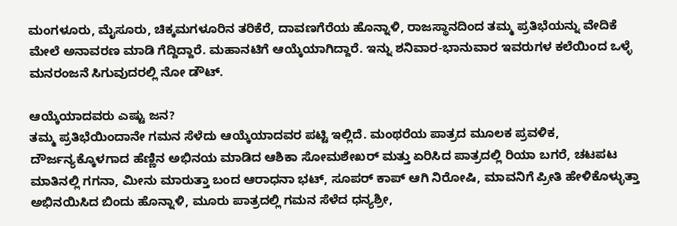ಮಂಗಳೂರು, ಮೈಸೂರು, ಚಿಕ್ಕಮಗಳೂರಿನ ತರಿಕೆರೆ, ದಾವಣಗೆರೆಯ ಹೊನ್ನಾಳಿ, ರಾಜಸ್ಥಾನದಿಂದ ತಮ್ಮ ಪ್ರತಿಭೆಯನ್ನು ವೇದಿಕೆ ಮೇಲೆ ಅನಾವರಣ ಮಾಡಿ ಗೆದ್ದಿದ್ದಾರೆ. ಮಹಾನಟಿಗೆ ಆಯ್ಕೆಯಾಗಿದ್ದಾರೆ. ಇನ್ನು ಶನಿವಾರ-ಭಾನುವಾರ ಇವರುಗಳ ಕಲೆಯಿಂದ ಒಳ್ಳೆ ಮನರಂಜನೆ ಸಿಗುವುದರಲ್ಲಿ ನೋ ಡೌಟ್.

ಆಯ್ಕೆಯಾದವರು ಎಷ್ಟು ಜನ?
ತಮ್ಮ ಪ್ರತಿಭೆಯಿಂದಾನೇ ಗಮನ ಸೆಳೆದು ಆಯ್ಕೆಯಾದವರ ಪಟ್ಟಿ ಇಲ್ಲಿದೆ. ಮಂಥರೆಯ ಪಾತ್ರದ ಮೂಲಕ ಪ್ರವಳಿಕ, ದೌರ್ಜನ್ಯಕ್ಕೊಳಗಾದ ಹೆಣ್ಣಿನ ಅಭಿನಯ ಮಾಡಿದ ಆಶಿಕಾ ಸೋಮಶೇಖರ್ ಮತ್ತು ಏರಿಸಿದ ಪಾತ್ರದಲ್ಲಿ ರಿಯಾ ಬಗರೆ, ಚಟಪಟ ಮಾತಿನಲ್ಲಿ ಗಗನಾ, ಮೀನು ಮಾರುತ್ತಾ ಬಂದ ಆರಾಧನಾ ಭಟ್, ಸೂಪರ್ ಕಾಪ್ ಆಗಿ ನಿರೋಷಿ, ಮಾವನಿಗೆ ಪ್ರೀತಿ ಹೇಳಿಕೊಳ್ಳುತ್ತಾ ಅಭಿನಯಿಸಿದ ಬಿಂದು ಹೊನ್ನಾಳಿ, ಮೂರು ಪಾತ್ರದಲ್ಲಿ ಗಮನ ಸೆಳೆದ ಧನ್ಯಶ್ರೀ,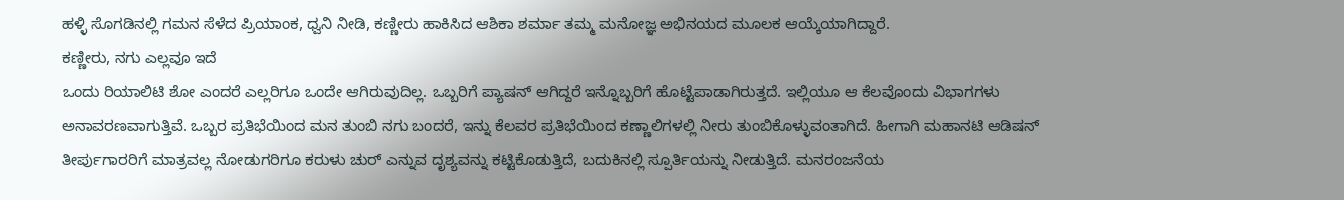ಹಳ್ಳಿ ಸೊಗಡಿನಲ್ಲಿ ಗಮನ ಸೆಳೆದ ಪ್ರಿಯಾಂಕ, ಧ್ವನಿ ನೀಡಿ, ಕಣ್ಣೀರು ಹಾಕಿಸಿದ ಆಶಿಕಾ ಶರ್ಮಾ ತಮ್ಮ ಮನೋಜ್ಞ ಅಭಿನಯದ ಮೂಲಕ ಆಯ್ಕೆಯಾಗಿದ್ದಾರೆ.
ಕಣ್ಣೀರು, ನಗು ಎಲ್ಲವೂ ಇದೆ
ಒಂದು ರಿಯಾಲಿಟಿ ಶೋ ಎಂದರೆ ಎಲ್ಲರಿಗೂ ಒಂದೇ ಆಗಿರುವುದಿಲ್ಲ. ಒಬ್ಬರಿಗೆ ಪ್ಯಾಷನ್ ಆಗಿದ್ದರೆ ಇನ್ನೊಬ್ಬರಿಗೆ ಹೊಟ್ಟೆಪಾಡಾಗಿರುತ್ತದೆ. ಇಲ್ಲಿಯೂ ಆ ಕೆಲವೊಂದು ವಿಭಾಗಗಳು ಅನಾವರಣವಾಗುತ್ತಿವೆ. ಒಬ್ಬರ ಪ್ರತಿಭೆಯಿಂದ ಮನ ತುಂಬಿ ನಗು ಬಂದರೆ, ಇನ್ನು ಕೆಲವರ ಪ್ರತಿಭೆಯಿಂದ ಕಣ್ಣಾಲಿಗಳಲ್ಲಿ ನೀರು ತುಂಬಿಕೊಳ್ಳುವಂತಾಗಿದೆ. ಹೀಗಾಗಿ ಮಹಾನಟಿ ಆಡಿಷನ್ ತೀರ್ಪುಗಾರರಿಗೆ ಮಾತ್ರವಲ್ಲ ನೋಡುಗರಿಗೂ ಕರುಳು ಚುರ್ ಎನ್ನುವ ದೃಶ್ಯವನ್ನು ಕಟ್ಟಿಕೊಡುತ್ತಿದೆ, ಬದುಕಿನಲ್ಲಿ ಸ್ಪೂರ್ತಿಯನ್ನು ನೀಡುತ್ತಿದೆ. ಮನರಂಜನೆಯ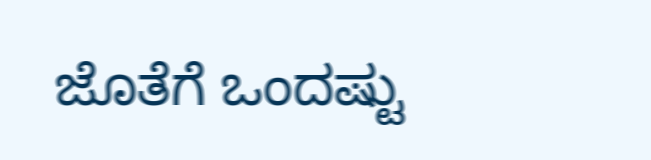ಜೊತೆಗೆ ಒಂದಷ್ಟು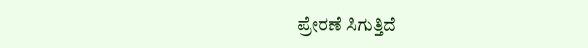ಪ್ರೇರಣೆ ಸಿಗುತ್ತಿದೆ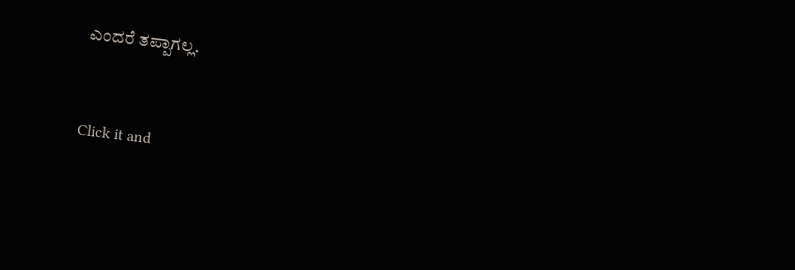ಎಂದರೆ ತಪ್ಪಾಗಲ್ಲ.


Click it and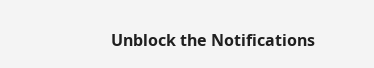Unblock the Notifications